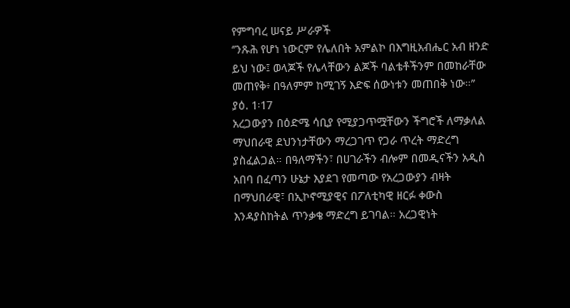የምግባረ ሠናይ ሥራዎች
‘’ንጹሕ የሆነ ነውርም የሌለበት አምልኮ በእግዚአብሔር አብ ዘንድ ይህ ነው፤ ወላጆች የሌላቸውን ልጆች ባልቴቶችንም በመከራቸው መጠየቅ፥ በዓለምም ከሚገኝ እድፍ ሰውነቱን መጠበቅ ነው።’’ ያዕ. 1፡17
አረጋውያን በዕድሜ ሳቢያ የሚያጋጥሟቸውን ችግሮች ለማቃለል ማህበራዊ ደህንነታቸውን ማረጋገጥ የጋራ ጥረት ማድረግ ያስፈልጋል። በዓለማችን፣ በሀገራችን ብሎም በመዲናችን አዲስ አበባ በፈጣን ሁኔታ እያደገ የመጣው የአረጋውያን ብዛት በማህበራዊ፣ በኢኮኖሚያዊና በፖለቲካዊ ዘርፉ ቀውስ እንዳያስከትል ጥንቃቄ ማድረግ ይገባል። አረጋዊነት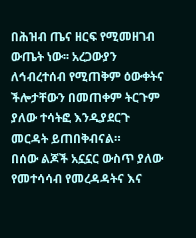በሕዝብ ጤና ዘርፍ የሚመዘገብ ውጤት ነው፡፡ አረጋውያን ለኅብረተሰብ የሚጠቅም ዕውቀትና ችሎታቸውን በመጠቀም ትርጉም ያለው ተሳትፎ እንዲያደርጉ መርዳት ይጠበቅብናል።
በሰው ልጆች አኗኗር ውስጥ ያለው የመተሳሳብ የመረዳዳትና እና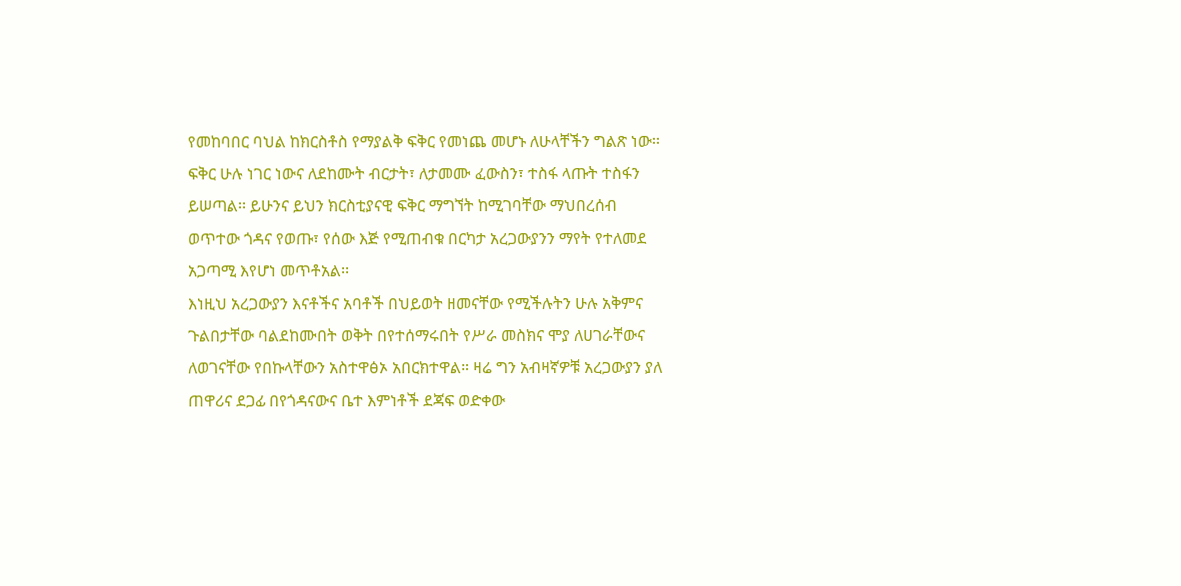የመከባበር ባህል ከክርስቶስ የማያልቅ ፍቅር የመነጨ መሆኑ ለሁላቸችን ግልጽ ነው፡፡ ፍቅር ሁሉ ነገር ነውና ለደከሙት ብርታት፣ ለታመሙ ፈውስን፣ ተስፋ ላጡት ተስፋን ይሠጣል፡፡ ይሁንና ይህን ክርስቲያናዊ ፍቅር ማግኘት ከሚገባቸው ማህበረሰብ ወጥተው ጎዳና የወጡ፣ የሰው እጅ የሚጠብቁ በርካታ አረጋውያንን ማየት የተለመደ አጋጣሚ እየሆነ መጥቶአል፡፡
እነዚህ አረጋውያን እናቶችና አባቶች በህይወት ዘመናቸው የሚችሉትን ሁሉ አቅምና ጉልበታቸው ባልደከሙበት ወቅት በየተሰማሩበት የሥራ መስክና ሞያ ለሀገራቸውና ለወገናቸው የበኩላቸውን አስተዋፅኦ አበርክተዋል። ዛሬ ግን አብዛኛዎቹ አረጋውያን ያለ ጠዋሪና ደጋፊ በየጎዳናውና ቤተ እምነቶች ደጃፍ ወድቀው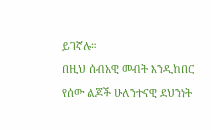ይገኛሉ።
በዚህ ሰብአዊ መብት እንዲከበር የሰው ልጆች ሁለንተናዊ ደህንነት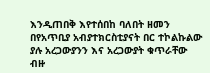እንዲጠበቅ እየተሰበከ ባለበት ዘመን በየአጥቢያ አብያተክርስቲያናት በር ተኮልኩልው ያሉ አረጋውያንን እና አረጋውያት ቁጥራቸው ብዙ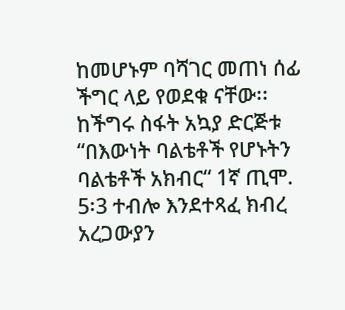ከመሆኑም ባሻገር መጠነ ሰፊ ችግር ላይ የወደቁ ናቸው፡፡ ከችግሩ ስፋት አኳያ ድርጅቱ “በእውነት ባልቴቶች የሆኑትን ባልቴቶች አክብር“ 1ኛ ጢሞ. 5፡3 ተብሎ እንደተጻፈ ክብረ አረጋውያን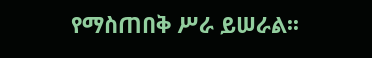የማስጠበቅ ሥራ ይሠራል፡፡